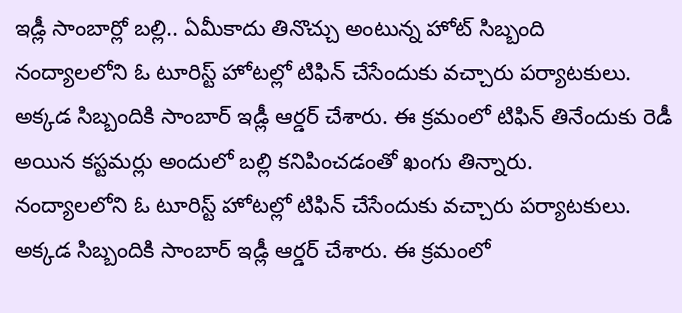ఇడ్లీ సాంబార్లో బల్లి.. ఏమీకాదు తినొచ్చు అంటున్న హోట్ సిబ్బంది
నంద్యాలలోని ఓ టూరిస్ట్ హోటల్లో టిఫిన్ చేసేందుకు వచ్చారు పర్యాటకులు. అక్కడ సిబ్బందికి సాంబార్ ఇడ్లీ ఆర్డర్ చేశారు. ఈ క్రమంలో టిఫిన్ తినేందుకు రెడీ అయిన కస్టమర్లు అందులో బల్లి కనిపించడంతో ఖంగు తిన్నారు.
నంద్యాలలోని ఓ టూరిస్ట్ హోటల్లో టిఫిన్ చేసేందుకు వచ్చారు పర్యాటకులు. అక్కడ సిబ్బందికి సాంబార్ ఇడ్లీ ఆర్డర్ చేశారు. ఈ క్రమంలో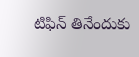టిఫిన్ తినేందుకు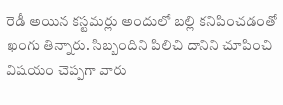రెడీ అయిన కస్టమర్లు అందులో బల్లి కనిపించడంతో ఖంగు తిన్నారు. సిబ్బందిని పిలిచి దానిని చూపించి విషయం చెప్పగా వారు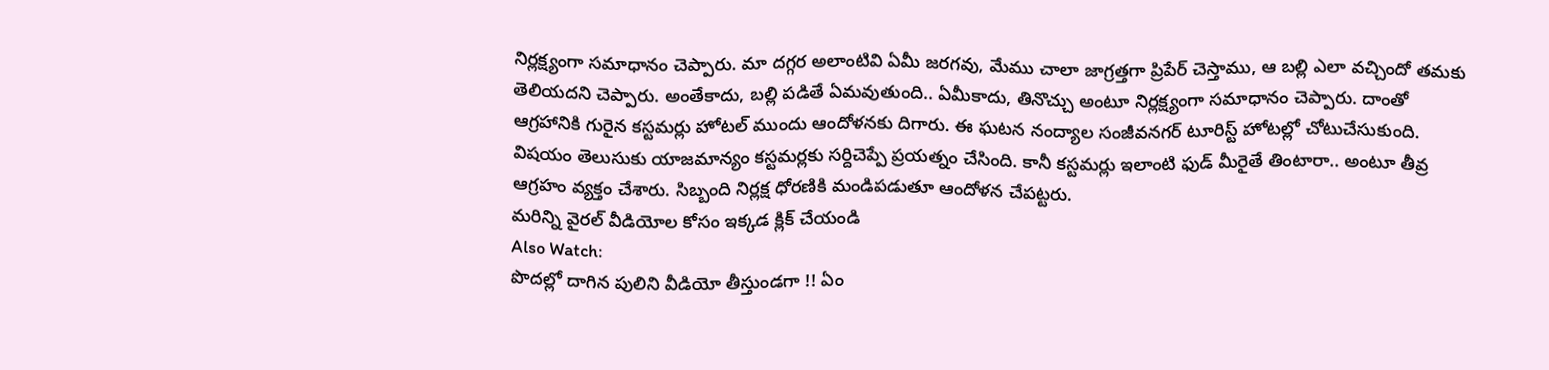నిర్లక్ష్యంగా సమాధానం చెప్పారు. మా దగ్గర అలాంటివి ఏమీ జరగవు, మేము చాలా జాగ్రత్తగా ప్రిపేర్ చెస్తాము, ఆ బల్లి ఎలా వచ్చిందో తమకు తెలియదని చెప్పారు. అంతేకాదు, బల్లి పడితే ఏమవుతుంది.. ఏమీకాదు, తినొచ్చు అంటూ నిర్లక్ష్యంగా సమాధానం చెప్పారు. దాంతో ఆగ్రహానికి గురైన కస్టమర్లు హోటల్ ముందు ఆందోళనకు దిగారు. ఈ ఘటన నంద్యాల సంజీవనగర్ టూరిస్ట్ హోటల్లో చోటుచేసుకుంది. విషయం తెలుసుకు యాజమాన్యం కస్టమర్లకు సర్దిచెప్పే ప్రయత్నం చేసింది. కానీ కస్టమర్లు ఇలాంటి ఫుడ్ మీరైతే తింటారా.. అంటూ తీవ్ర ఆగ్రహం వ్యక్తం చేశారు. సిబ్బంది నిర్లక్ష ధోరణికి మండిపడుతూ ఆందోళన చేపట్టరు.
మరిన్ని వైరల్ వీడియోల కోసం ఇక్కడ క్లిక్ చేయండి
Also Watch:
పొదల్లో దాగిన పులిని వీడియో తీస్తుండగా !! ఏం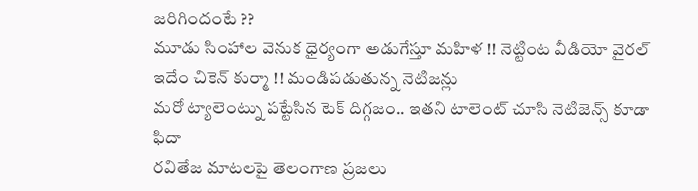జరిగిందంటే ??
మూడు సింహాల వెనుక ధైర్యంగా అడుగేస్తూ మహిళ !! నెట్టింట వీడియో వైరల్
ఇదేం చికెన్ కుర్మా !! మండిపడుతున్న నెటిజన్లు
మరో ట్యాలెంట్ను పట్టేసిన టెక్ దిగ్గజం.. ఇతని టాలెంట్ చూసి నెటిజెన్స్ కూడా ఫిదా
రవితేజ మాటలపై తెలంగాణ ప్రజలు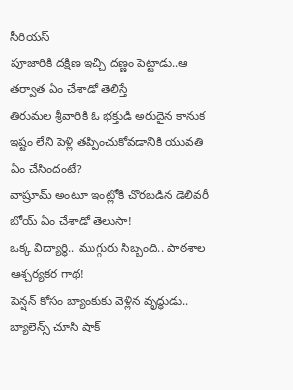సీరియస్
పూజారికి దక్షిణ ఇచ్చి దణ్ణం పెట్టాడు..ఆ తర్వాత ఏం చేశాడో తెలిస్తే
తిరుమల శ్రీవారికి ఓ భక్తుడి అరుదైన కానుక
ఇష్టం లేని పెళ్లి తప్పించుకోవడానికి యువతి ఏం చేసిందంటే?
వాష్రూమ్ అంటూ ఇంట్లోకి చొరబడిన డెలివరీ బోయ్ ఏం చేశాడో తెలుసా!
ఒక్క విద్యార్థి.. ముగ్గురు సిబ్బంది.. పాఠశాల ఆశ్చర్యకర గాథ!
పెన్షన్ కోసం బ్యాంకుకు వెళ్లిన వృద్ధుడు.. బ్యాలెన్స్ చూసి షాక్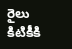రైలు కిటికీకి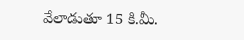వేలాడుతూ 15 కి.మీ.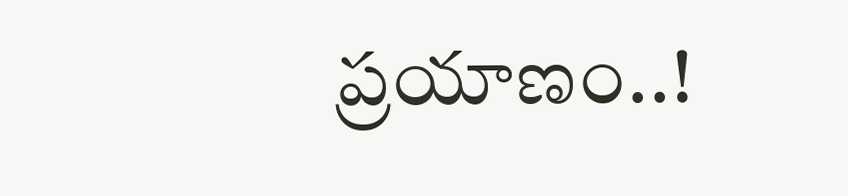ప్రయాణం..!